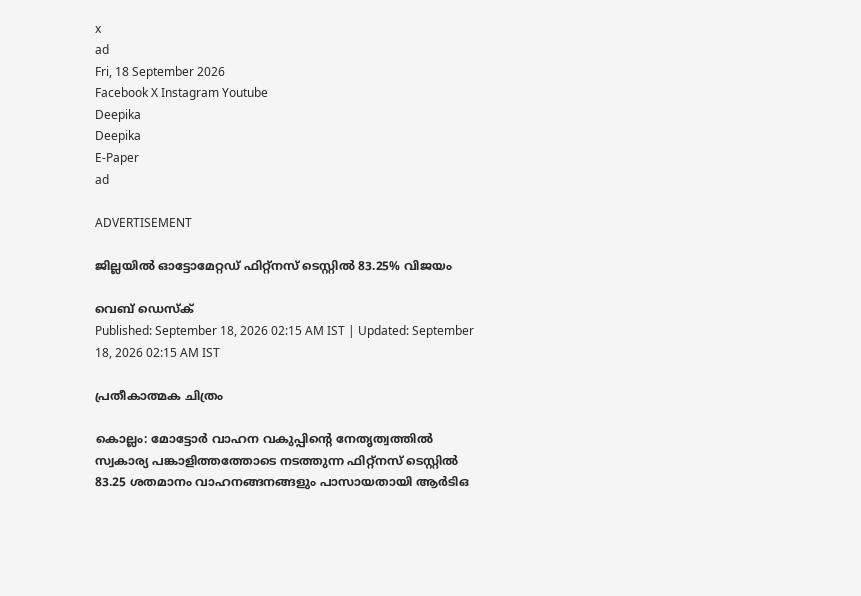x
ad
Fri, 18 September 2026
Facebook X Instagram Youtube
Deepika
Deepika
E-Paper
ad

ADVERTISEMENT

ജില്ലയില്‍ ഓട്ടോമേറ്റഡ് ഫിറ്റ്‌നസ് ടെസ്റ്റില്‍ 83.25% വിജയം

വെബ് ഡെസ്ക്
Published: September 18, 2026 02:15 AM IST | Updated: September 18, 2026 02:15 AM IST

പ്രതീകാത്മക ചിത്രം

കൊല്ലം: മോട്ടോര്‍ വാഹന വകുപ്പിന്‍റെ നേതൃത്വത്തില്‍ സ്വകാര്യ പങ്കാളിത്തത്തോടെ നടത്തുന്ന ഫിറ്റ്‌നസ് ടെസ്റ്റില്‍ 83.25 ശതമാനം വാഹനങ്ങനങ്ങളും പാസായതായി ആര്‍ടിഒ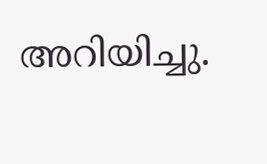അറിയിച്ചു.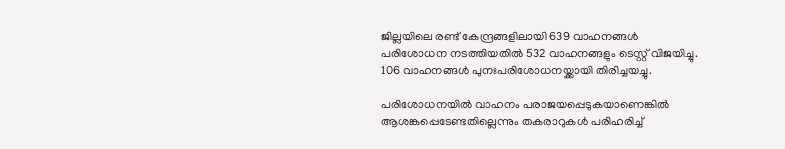ജില്ലയിലെ രണ്ട് കേന്ദ്രങ്ങളിലായി 639 വാഹനങ്ങള്‍ പരിശോധന നടത്തിയതില്‍ 532 വാഹനങ്ങളും ടെസ്റ്റ് വിജയിച്ചു. 106 വാഹനങ്ങള്‍ പുനഃപരിശോധനയ്ക്കായി തിരിച്ചയച്ചു.

പരിശോധനയില്‍ വാഹനം പരാജയപ്പെടുകയാണെങ്കില്‍ ആശങ്കപ്പെടേണ്ടതില്ലെന്നും തകരാറുകള്‍ പരിഹരിച്ച്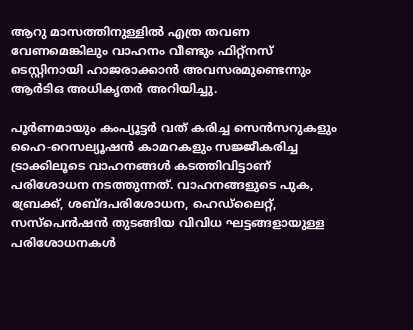ആറു മാസത്തിനുള്ളില്‍ എത്ര തവണ വേണമെങ്കിലും വാഹനം വീണ്ടും ഫിറ്റ്‌നസ് ടെസ്റ്റിനായി ഹാജരാക്കാന്‍ അവസരമുണ്ടെന്നും ആര്‍ടിഒ അധികൃതര്‍ അറിയിച്ചു.

പൂര്‍ണമായും കംപ്യൂട്ടർ വത് കരിച്ച സെന്‍സറുകളും ഹൈ-റെസല്യൂഷന്‍ കാമറകളും സജ്ജീകരിച്ച ട്രാക്കിലൂടെ വാഹനങ്ങള്‍ കടത്തിവിട്ടാണ് പരിശോധന നടത്തുന്നത്. വാഹനങ്ങളുടെ പുക, ബ്രേക്ക്, ശബ്ദപരിശോധന, ഹെഡ്‌ലൈറ്റ്, സസ്‌പെന്‍ഷന്‍ തുടങ്ങിയ വിവിധ ഘട്ടങ്ങളായുള്ള പരിശോധനകള്‍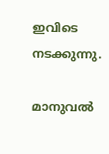ഇവിടെ നടക്കുന്നു.

മാനുവല്‍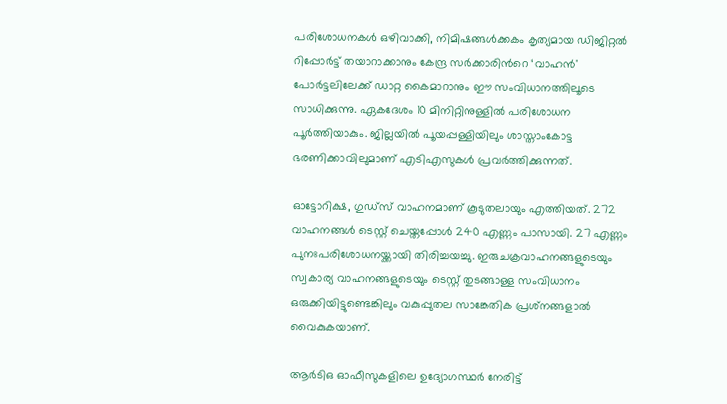പരിശോധനകള്‍ ഒഴിവാക്കി, നിമിഷങ്ങള്‍ക്കകം കൃത്യമായ ഡിജിറ്റല്‍ റിപ്പോര്‍ട്ട് തയാറാക്കാനും കേന്ദ്ര സര്‍ക്കാരിന്‍റെ ‘വാഹന്‍' പോര്‍ട്ടലിലേക്ക് ഡാറ്റ കൈമാറാനും ഈ സംവിധാനത്തിലൂടെ സാധിക്കുന്നു. ഏകദേശം 10 മിനിറ്റിനുള്ളില്‍ പരിശോധന പൂര്‍ത്തിയാകും. ജില്ലയില്‍ പൂയപ്പള്ളിയിലും ശാസ്താംകോട്ട ഭരണിക്കാവിലുമാണ് എടിഎസുകള്‍ പ്രവര്‍ത്തിക്കുന്നത്.

ഓട്ടോറിക്ഷ, ഗുഡ്‌സ് വാഹനമാണ് കൂടുതലായും എത്തിയത്. 272 വാഹനങ്ങള്‍ ടെസ്റ്റ് ചെയ്തപ്പോള്‍ 240 എണ്ണം പാസായി. 27 എണ്ണം പുനഃപരിശോധനയ്ക്കായി തിരിച്ചയച്ചു. ഇരുചക്രവാഹനങ്ങളുടെയും സ്വകാര്യ വാഹനങ്ങളുടെയും ടെസ്റ്റ് തുടങ്ങാള്ള സംവിധാനം ഒരുക്കിയിട്ടുണ്ടെങ്കിലും വകുപ്പുതല സാങ്കേതിക പ്രശ്‌നങ്ങളാല്‍ വൈകുകയാണ്.

ആര്‍ടിഒ ഓഫീസുകളിലെ ഉദ്യോഗസ്ഥര്‍ നേരിട്ട്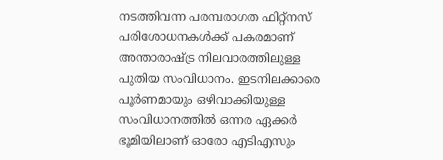നടത്തിവന്ന പരമ്പരാഗത ഫിറ്റ്നസ് പരിശോധനകള്‍ക്ക് പകരമാണ് അന്താരാഷ്‌ട്ര നിലവാരത്തിലുള്ള പുതിയ സംവിധാനം. ഇടനിലക്കാരെ പൂര്‍ണമായും ഒഴിവാക്കിയുള്ള സംവിധാനത്തില്‍ ഒന്നര ഏക്കര്‍ ഭൂമിയിലാണ് ഓരോ എടിഎസും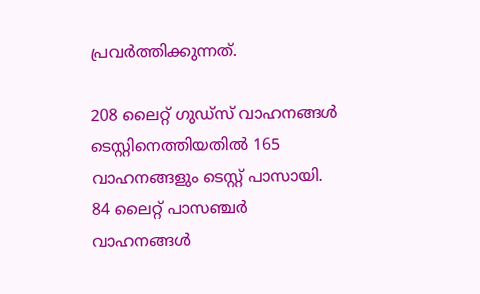പ്രവര്‍ത്തിക്കുന്നത്.

208 ലൈറ്റ് ഗുഡ്‌സ് വാഹനങ്ങള്‍ ടെസ്റ്റിനെത്തിയതില്‍ 165 വാഹനങ്ങളും ടെസ്റ്റ് പാസായി. 84 ലൈറ്റ് പാസഞ്ചര്‍ വാഹനങ്ങള്‍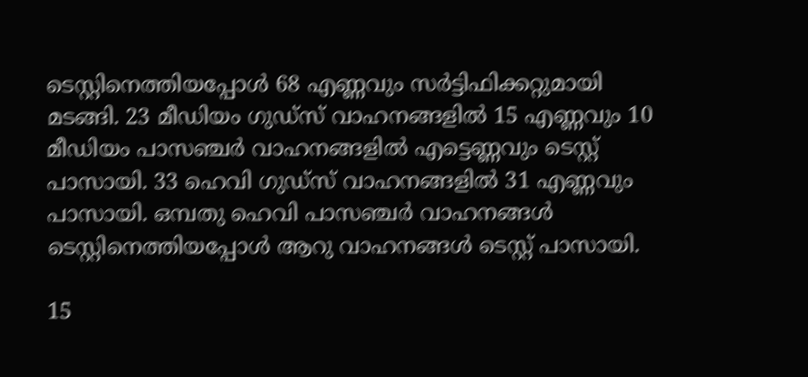ടെസ്റ്റിനെത്തിയപ്പോള്‍ 68 എണ്ണവും സര്‍ട്ടിഫിക്കറ്റുമായി മടങ്ങി. 23 മീഡിയം ഗുഡ്‌സ് വാഹനങ്ങളില്‍ 15 എണ്ണവും 10 മീഡിയം പാസഞ്ചര്‍ വാഹനങ്ങളില്‍ എട്ടെണ്ണവും ടെസ്റ്റ് പാസായി. 33 ഹെവി ഗുഡ്‌സ് വാഹനങ്ങളില്‍ 31 എണ്ണവും പാസായി. ഒമ്പതു ഹെവി പാസഞ്ചര്‍ വാഹനങ്ങള്‍ ടെസ്റ്റിനെത്തിയപ്പോള്‍ ആറു വാഹനങ്ങള്‍ ടെസ്റ്റ് പാസായി.

15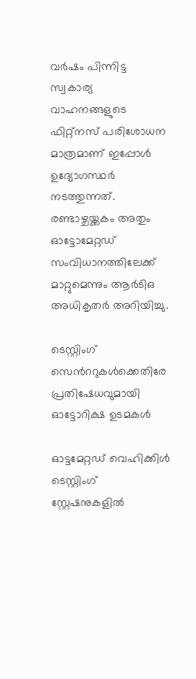വര്‍ഷം പിന്നിട്ട സ്വകാര്യ വാഹനങ്ങളുടെ ഫിറ്റ്‌നസ് പരിശോധന മാത്രമാണ് ഇപ്പോള്‍ ഉദ്യോഗസ്ഥര്‍ നടത്തുന്നത്. രണ്ടാഴ്ചയ്ക്കകം അതും ഓട്ടോമേറ്റഡ് സംവിധാനത്തിലേക്ക് മാറ്റുമെന്നും ആര്‍ടിഒ അധികൃതര്‍ അറിയിച്ചു.

ടെസ്റ്റിംഗ് സെന്‍ററുകള്‍ക്കെതിരേ പ്രതിഷേധവുമായി ഓട്ടോറിക്ഷ ഉടമകള്‍

ഓട്ടമേറ്റഡ് വെഹിക്കിള്‍ ടെസ്റ്റിംഗ് സ്റ്റേഷനുകളില്‍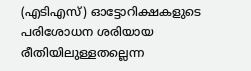(എടിഎസ്) ഓട്ടോറിക്ഷകളുടെ പരിശോധന ശരിയായ രീതിയിലുള്ളതല്ലെന്ന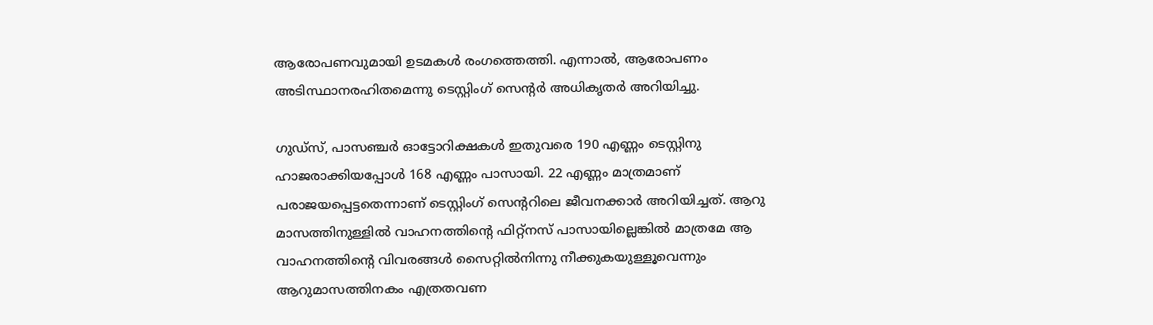ആരോപണവുമായി ഉടമകള്‍ രംഗത്തെത്തി. എന്നാല്‍, ആരോപണം അടിസ്ഥാനരഹിതമെന്നു ടെസ്റ്റിംഗ് സെന്‍റര്‍ അധികൃതര്‍ അറിയിച്ചു.

ഗുഡ്‌സ്, പാസഞ്ചര്‍ ഓട്ടോറിക്ഷകള്‍ ഇതുവരെ 190 എണ്ണം ടെസ്റ്റിനു ഹാജരാക്കിയപ്പോള്‍ 168 എണ്ണം പാസായി. 22 എണ്ണം മാത്രമാണ് പരാജയപ്പെട്ടതെന്നാണ് ടെസ്റ്റിംഗ് സെന്‍ററിലെ ജീവനക്കാര്‍ അറിയിച്ചത്. ആറു മാസത്തിനുള്ളില്‍ വാഹനത്തിന്‍റെ ഫിറ്റ്‌നസ് പാസായില്ലെങ്കില്‍ മാത്രമേ ആ വാഹനത്തിന്‍റെ വിവരങ്ങള്‍ സൈറ്റില്‍നിന്നു നീക്കുകയുള്ളൂവെന്നും ആറുമാസത്തിനകം എത്രതവണ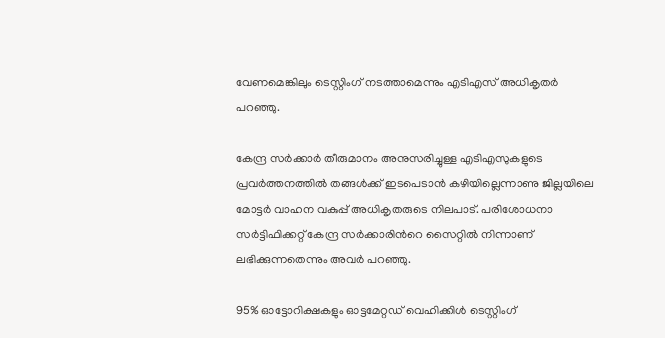വേണമെങ്കിലും ടെസ്റ്റിംഗ് നടത്താമെന്നും എടിഎസ് അധികൃതര്‍ പറഞ്ഞു.

കേന്ദ്ര സര്‍ക്കാര്‍ തീരുമാനം അനുസരിച്ചുള്ള എടിഎസുകളുടെ പ്രവര്‍ത്തനത്തില്‍ തങ്ങള്‍ക്ക് ഇടപെടാന്‍ കഴിയില്ലെന്നാണു ജില്ലയിലെ മോട്ടര്‍ വാഹന വകുപ്പ് അധികൃതരുടെ നിലപാട്. പരിശോധനാ സര്‍ട്ടിഫിക്കറ്റ് കേന്ദ്ര സര്‍ക്കാരിന്‍റെ സൈറ്റില്‍ നിന്നാണ് ലഭിക്കുന്നതെന്നും അവര്‍ പറഞ്ഞു.

95% ഓട്ടോറിക്ഷകളും ഓട്ടമേറ്റഡ് വെഹിക്കിള്‍ ടെസ്റ്റിംഗ്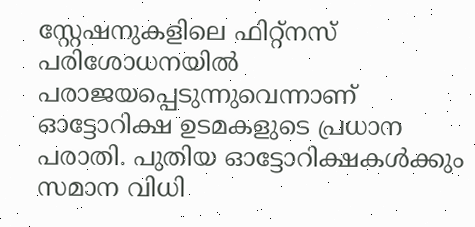സ്റ്റേഷനുകളിലെ ഫിറ്റ്‌നസ് പരിശോധനയില്‍ പരാജയപ്പെടുന്നുവെന്നാണ് ഓട്ടോറിക്ഷ ഉടമകളുടെ പ്രധാന പരാതി. പുതിയ ഓട്ടോറിക്ഷകള്‍ക്കും സമാന വിധി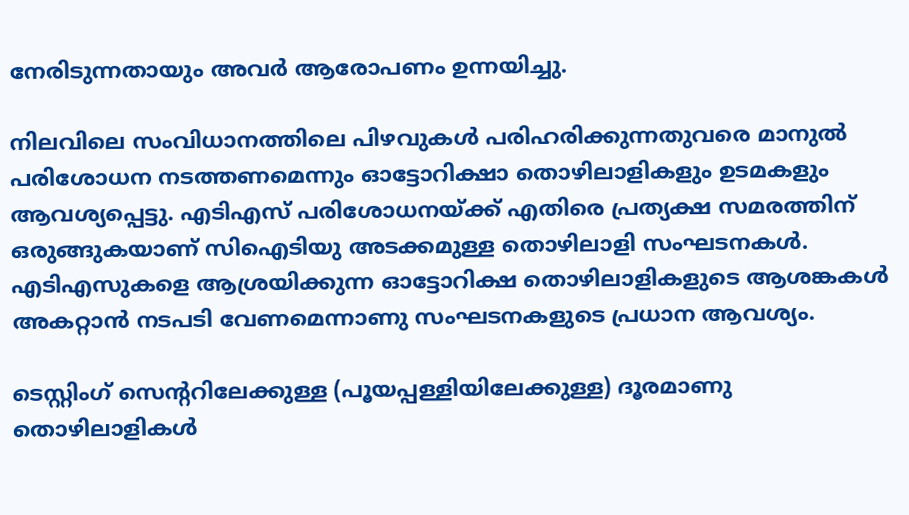നേരിടുന്നതായും അവര്‍ ആരോപണം ഉന്നയിച്ചു.

നിലവിലെ സംവിധാനത്തിലെ പിഴവുകള്‍ പരിഹരിക്കുന്നതുവരെ മാനുല്‍ പരിശോധന നടത്തണമെന്നും ഓട്ടോറിക്ഷാ തൊഴിലാളികളും ഉടമകളും ആവശ്യപ്പെട്ടു. എടിഎസ് പരിശോധനയ്ക്ക് എതിരെ പ്രത്യക്ഷ സമരത്തിന് ഒരുങ്ങുകയാണ് സിഐടിയു അടക്കമുള്ള തൊഴിലാളി സംഘടനകള്‍. എടിഎസുകളെ ആശ്രയിക്കുന്ന ഓട്ടോറിക്ഷ തൊഴിലാളികളുടെ ആശങ്കകള്‍ അകറ്റാന്‍ നടപടി വേണമെന്നാണു സംഘടനകളുടെ പ്രധാന ആവശ്യം.

ടെസ്റ്റിംഗ് സെന്‍ററിലേക്കുള്ള (പൂയപ്പള്ളിയിലേക്കുള്ള) ദൂരമാണു തൊഴിലാളികള്‍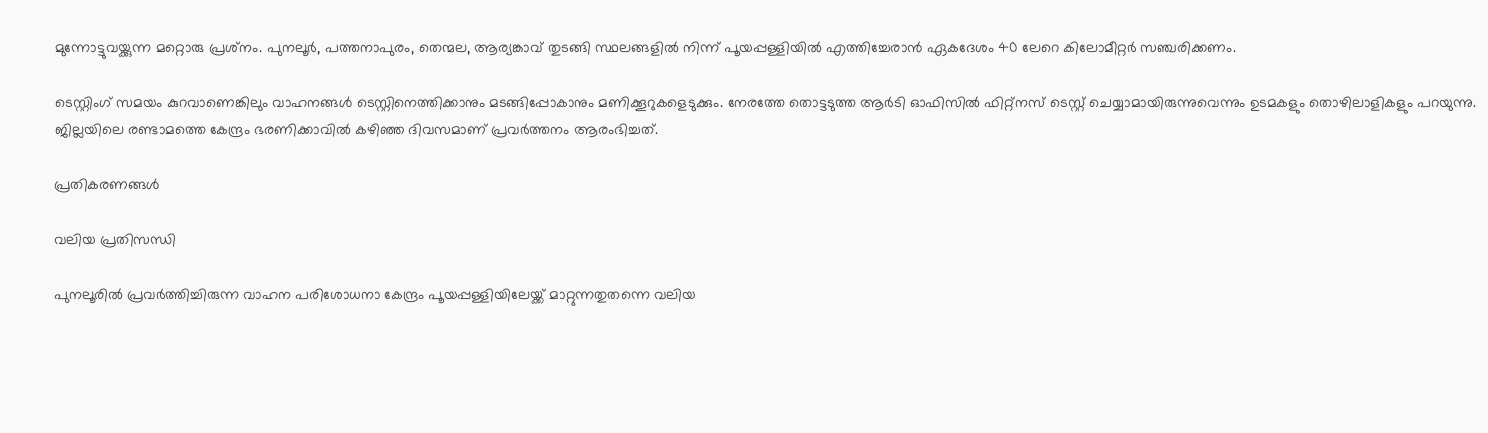മുന്നോട്ടുവയ്ക്കുന്ന മറ്റൊരു പ്രശ്‌നം. പുനലൂര്‍, പത്തനാപുരം, തെന്മല, ആര്യങ്കാവ് തുടങ്ങി സ്ഥലങ്ങളില്‍ നിന്ന് പൂയപ്പള്ളിയില്‍ എത്തിച്ചേരാന്‍ ഏകദേശം 40 ലേറെ കിലോമീറ്റര്‍ സഞ്ചരിക്കണം.

ടെസ്റ്റിംഗ് സമയം കുറവാണെങ്കിലും വാഹനങ്ങള്‍ ടെസ്റ്റിനെത്തിക്കാനും മടങ്ങിപ്പോകാനും മണിക്കൂറുകളെടുക്കും. നേരത്തേ തൊട്ടടുത്ത ആര്‍ടി ഓഫിസില്‍ ഫിറ്റ്‌നസ് ടെസ്റ്റ് ചെയ്യാമായിരുന്നുവെന്നും ഉടമകളും തൊഴിലാളികളും പറയുന്നു. ജില്ലയിലെ രണ്ടാമത്തെ കേന്ദ്രം ഭരണിക്കാവില്‍ കഴിഞ്ഞ ദിവസമാണ് പ്രവര്‍ത്തനം ആരംഭിച്ചത്.

പ്രതികരണങ്ങൾ

വലിയ പ്രതിസന്ധി

പുനലൂരില്‍ പ്രവര്‍ത്തിച്ചിരുന്ന വാഹന പരിശോധനാ കേന്ദ്രം പൂയപ്പള്ളിയിലേയ്ക്ക് മാറ്റുന്നതുതന്നെ വലിയ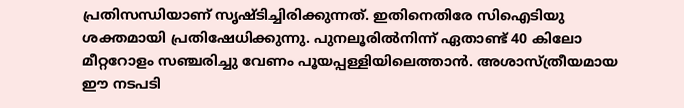പ്രതിസന്ധിയാണ് സൃഷ്‌ടിച്ചിരിക്കുന്നത്. ഇതിനെതിരേ സിഐടിയു ശക്തമായി പ്രതിഷേധിക്കുന്നു. പുനലൂരില്‍നിന്ന് ഏതാണ്ട് 40 കിലോ മീറ്ററോളം സഞ്ചരിച്ചു വേണം പൂയപ്പള്ളിയിലെത്താന്‍. അശാസ്ത്രീയമായ ഈ നടപടി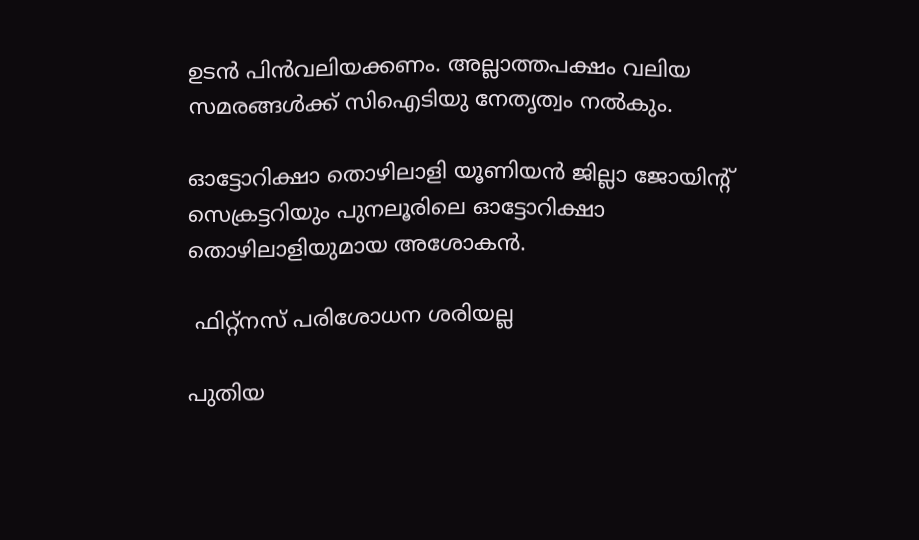ഉടന്‍ പിന്‍വലിയക്കണം. അല്ലാത്തപക്ഷം വലിയ സമരങ്ങള്‍ക്ക് സിഐടിയു നേതൃത്വം നല്‍കും.

ഓട്ടോറിക്ഷാ തൊഴിലാളി യൂണിയന്‍ ജില്ലാ ജോയിന്‍റ് സെക്രട്ടറിയും പുനലൂരിലെ ഓട്ടോറിക്ഷാ തൊഴിലാളിയുമായ അശോകന്‍.

 ഫിറ്റ്‌നസ് പരിശോധന ശരിയല്ല

പുതിയ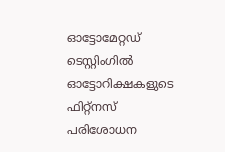ഓട്ടോമേറ്റഡ് ടെസ്റ്റിംഗില്‍ ഓട്ടോറിക്ഷകളുടെ ഫിറ്റ്‌നസ് പരിശോധന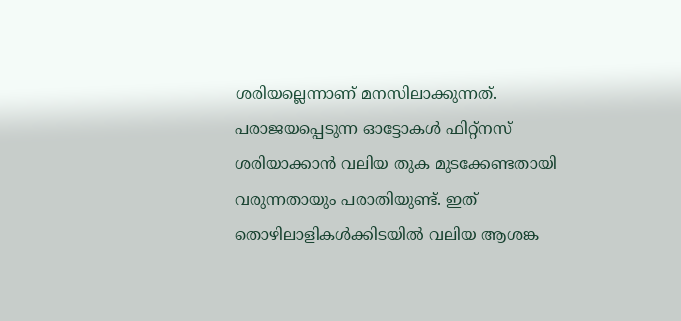ശരിയല്ലെന്നാണ് മനസിലാക്കുന്നത്. പരാജയപ്പെടുന്ന ഓട്ടോകള്‍ ഫിറ്റ്‌നസ് ശരിയാക്കാന്‍ വലിയ തുക മുടക്കേണ്ടതായി വരുന്നതായും പരാതിയുണ്ട്. ഇത് തൊഴിലാളികള്‍ക്കിടയില്‍ വലിയ ആശങ്ക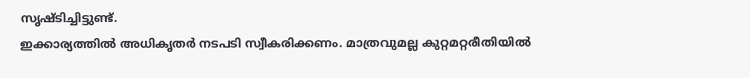സൃഷ്ടിച്ചിട്ടുണ്ട്.
ഇക്കാര്യത്തില്‍ അധികൃതര്‍ നടപടി സ്വീകരിക്കണം. മാത്രവുമല്ല കുറ്റമറ്റരീതിയില്‍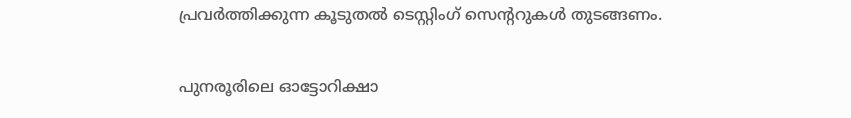പ്രവര്‍ത്തിക്കുന്ന കൂടുതല്‍ ടെസ്റ്റിംഗ് സെന്‍ററുകള്‍ തുടങ്ങണം.

പുനരൂരിലെ ഓട്ടോറിക്ഷാ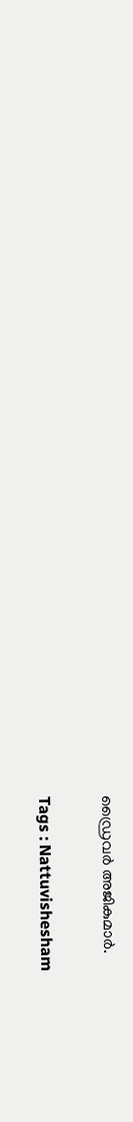ഡ്രൈവർ അജികുമാര്‍.

Tags : Nattuvishesham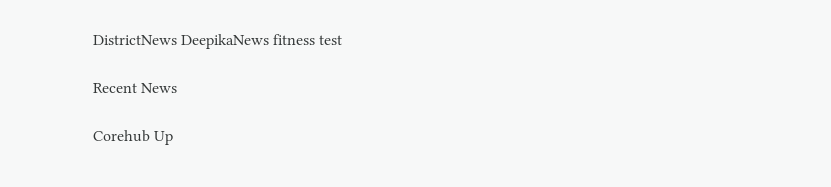DistrictNews DeepikaNews fitness test

Recent News

Corehub Up